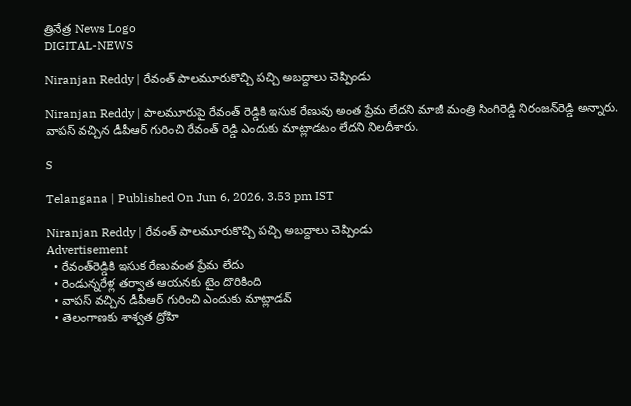త్రినేత్ర News Logo
DIGITAL-NEWS

Niranjan Reddy | రేవంత్‌ పాల‌మూరుకొచ్చి ప‌చ్చి అబ‌ద్దాలు చెప్పిండు

Niranjan Reddy | పాలమూరుపై రేవంత్ రెడ్డికి ఇసుక రేణువు అంత ప్రేమ లేదని మాజీ మంత్రి సింగిరెడ్డి నిరంజ‌న్‌రెడ్డి అన్నారు. వాపస్ వచ్చిన డీపీఆర్ గురించి రేవంత్ రెడ్డి ఎందుకు మాట్లాడటం లేదని నిల‌దీశారు.

S

Telangana | Published On Jun 6, 2026, 3.53 pm IST

Niranjan Reddy | రేవంత్‌ పాల‌మూరుకొచ్చి ప‌చ్చి అబ‌ద్దాలు చెప్పిండు
Advertisement
  • రేవంత్‌రెడ్డికి ఇసుక రేణువంత ప్రేమ లేదు
  • రెండున్న‌రేళ్ల త‌ర్వాత ఆయ‌న‌కు టైం దొరికింది
  • వాప‌స్ వ‌చ్చిన డీపీఆర్ గురించి ఎందుకు మాట్లాడ‌వ్‌
  • తెలంగాణకు శాశ్వత ద్రోహి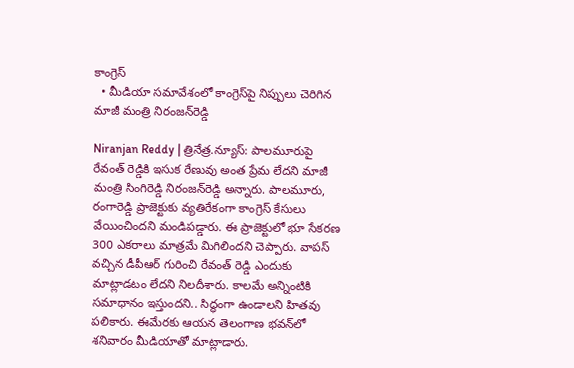కాంగ్రెస్
  • మీడియా స‌మావేశంలో కాంగ్రెస్‌పై నిప్పులు చెరిగిన‌ మాజీ మంత్రి నిరంజ‌న్‌రెడ్డి

Niranjan Reddy | త్రినేత్ర‌.న్యూస్‌: పాలమూరుపై రేవంత్ రెడ్డికి ఇసుక రేణువు అంత ప్రేమ లేదని మాజీ మంత్రి సింగిరెడ్డి నిరంజ‌న్‌రెడ్డి అన్నారు. పాలమూరు, రంగారెడ్డి ప్రాజెక్టుకు వ్యతిరేకంగా కాంగ్రెస్ కేసులు వేయించింద‌ని మండిప‌డ్డారు. ఈ ప్రాజెక్టులో భూ సేకరణ 300 ఎకరాలు మాత్రమే మిగిలిందని చెప్పారు. వాపస్ వచ్చిన డీపీఆర్ గురించి రేవంత్ రెడ్డి ఎందుకు మాట్లాడటం లేదని నిల‌దీశారు. కాల‌మే అన్నింటికి సమాధానం ఇస్తుందని.. సిద్ధంగా ఉండాల‌ని హిత‌వు ప‌లికారు. ఈమేర‌కు ఆయ‌న తెలంగాణ భ‌వ‌న్‌లో శ‌నివారం మీడియాతో మాట్లాడారు.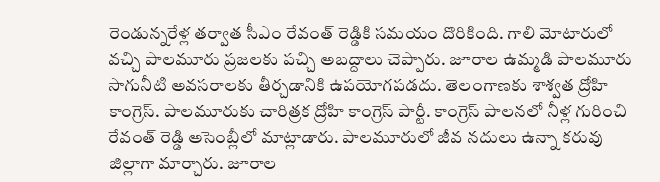రెండున్నరేళ్ల తర్వాత సీఎం రేవంత్ రెడ్డికి సమయం దొరికింది. గాలి మోటారులో వచ్చి పాలమూరు ప్రజలకు పచ్చి అబద్దాలు చెప్పారు. జూరాల ఉమ్మడి పాలమూరు సాగునీటి అవసరాలకు తీర్చడానికి ఉపయోగపడదు. తెలంగాణకు శాశ్వత ద్రోహి కాంగ్రెస్. పాలమూరుకు చారిత్రక ద్రోహి కాంగ్రెస్ పార్టీ. కాంగ్రెస్ పాలనలో నీళ్ల గురించి రేవంత్ రెడ్డి అసెంబ్లీలో మాట్లాడారు. పాలమూరులో జీవ నదులు ఉన్నా కరువు జిల్లాగా మార్చారు. జూరాల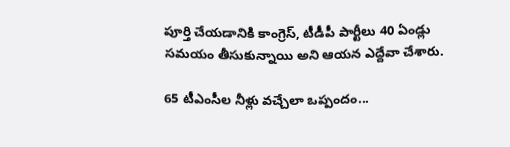పూర్తి చేయడానికి కాంగ్రెస్, టీడీపీ పార్టీలు 40 ఏండ్లు సమయం తీసుకున్నాయి అని ఆయ‌న ఎద్దేవా చేశారు.

65 టీఎంసీల నీళ్లు వ‌చ్చేలా ఒప్పందం...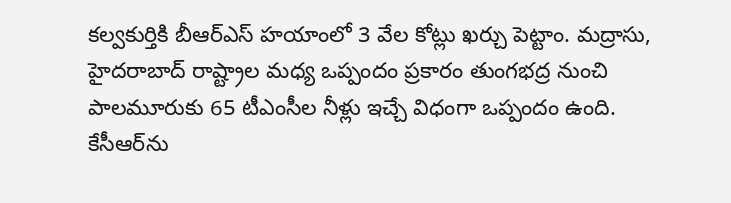కల్వకుర్తికి బీఆర్ఎస్ హయాంలో 3 వేల కోట్లు ఖర్చు పెట్టాం. మద్రాసు, హైదరాబాద్ రాష్ట్రాల మధ్య ఒప్పందం ప్రకారం తుంగభద్ర నుంచి పాలమూరుకు 65 టీఎంసీల నీళ్లు ఇచ్చే విధంగా ఒప్పందం ఉంది. కేసీఆర్‌ను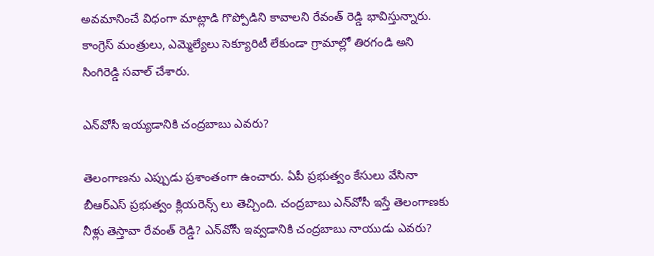అవమానించే విధంగా మాట్లాడి గొప్పోడిని కావాలని రేవంత్ రెడ్డి భావిస్తున్నారు. కాంగ్రెస్ మంత్రులు, ఎమ్మెల్యేలు సెక్యూరిటీ లేకుండా గ్రామాల్లో తిరగండి అని సింగిరెడ్డి స‌వాల్ చేశారు.

ఎన్‌వోసీ ఇయ్య‌డానికి చంద్ర‌బాబు ఎవ‌రు?

తెలంగాణను ఎప్పుడు ప్రశాంతంగా ఉంచారు. ఏపీ ప్రభుత్వం కేసులు వేసినా బీఆర్ఎస్ ప్రభుత్వం క్లియరెన్స్ లు తెచ్చింది. చంద్రబాబు ఎన్‌వోసీ ఇస్తే తెలంగాణకు నీళ్లు తెస్తావా రేవంత్ రెడ్డి? ఎన్‌వోసీ ఇవ్వడానికి చంద్రబాబు నాయుడు ఎవరు?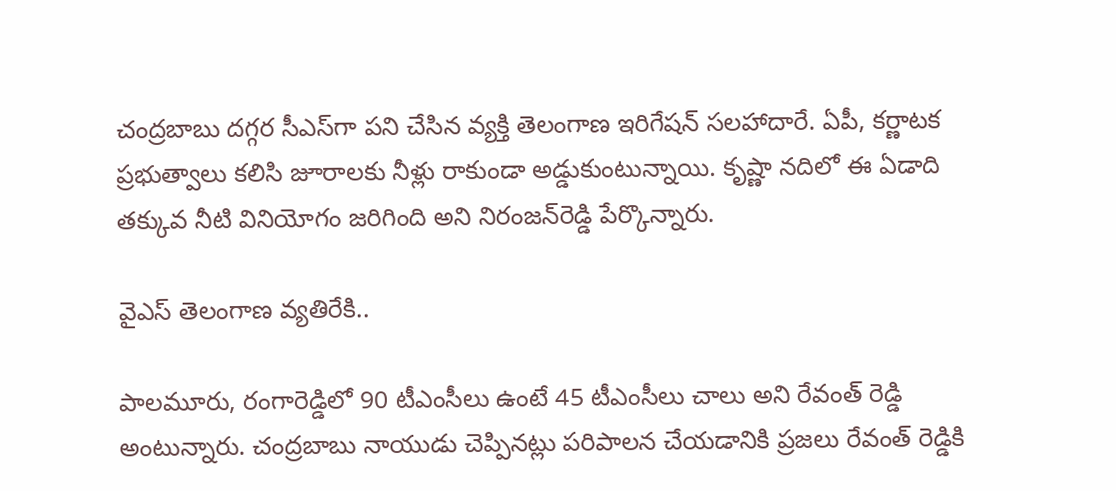చంద్రబాబు దగ్గర సీఎస్‌గా పని చేసిన వ్యక్తి తెలంగాణ ఇరిగేషన్ సలహాదారే. ఏపీ, కర్ణాటక ప్రభుత్వాలు కలిసి జూరాలకు నీళ్లు రాకుండా అడ్డుకుంటున్నాయి. కృష్ణా నదిలో ఈ ఏడాది తక్కువ నీటి వినియోగం జరిగింది అని నిరంజ‌న్‌రెడ్డి పేర్కొన్నారు.

వైఎస్ తెలంగాణ వ్యతిరేకి..

పాలమూరు, రంగారెడ్డిలో 90 టీఎంసీలు ఉంటే 45 టీఎంసీలు చాలు అని రేవంత్ రెడ్డి అంటున్నారు. చంద్రబాబు నాయుడు చెప్పినట్లు పరిపాలన చేయడానికి ప్రజలు రేవంత్ రెడ్డికి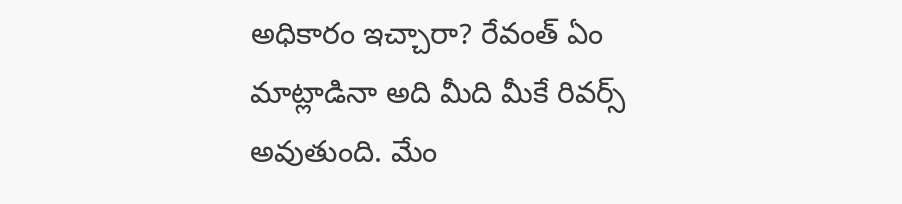అధికారం ఇచ్చారా? రేవంత్ ఏం మాట్లాడినా అది మీది మీకే రివర్స్ అవుతుంది. మేం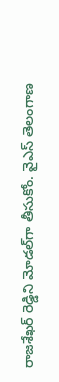రాజశేఖర్ రెడ్డిని మోడల్‌గా తీసుకోం. వైఎస్ తెలంగాణ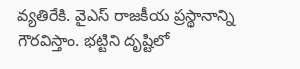వ్యతిరేకి. వైఎస్ రాజకీయ ప్రస్థానాన్ని గౌరవిస్తాం. భట్టిని దృష్టిలో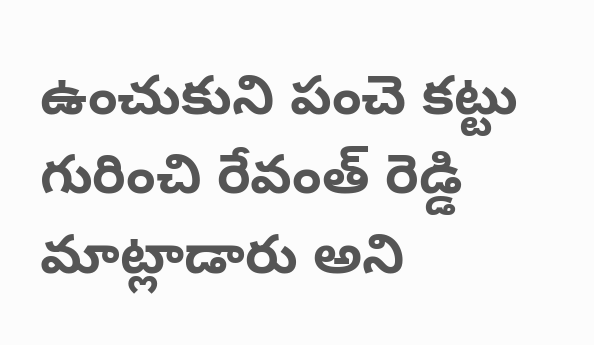ఉంచుకుని పంచె కట్టు గురించి రేవంత్ రెడ్డి మాట్లాడారు అని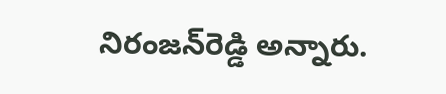నిరంజ‌న్‌రెడ్డి అన్నారు.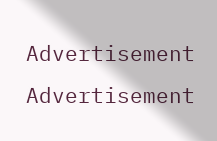Advertisement
Advertisement